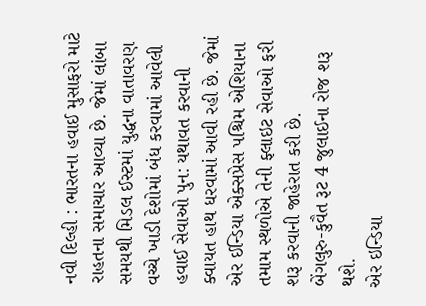નવી દિલ્હી : ભારતના હવાઈ મુસાફરો માટે રાહતના સમાચાર આવ્યા છે. જેમાં લાંબા સમયથી મિડલ ઈસ્ટમાં યુદ્ધના વાતાવરણ વચ્ચે ખાડી દેશોમાં બંધ કરવામાં આવેલી હવાઈ સેવાઓ પુન: યથાવત કરવાની ક્વાયત હાથ ધરવામાં આવી રહી છે. જેમાં એર ઈન્ડિયા એક્સપ્રેસ પશ્ચિમ એશિયાના તમામ સ્થળોએ તેની ફ્લાઇટ સેવાઓ ફરી શરૂ કરવાની જાહેરાત કરી છે.
બેંગલુરુ-કુવૈત રૂટ 4 જુલાઈના રોજ શરૂ થશે.
એર ઇન્ડિયા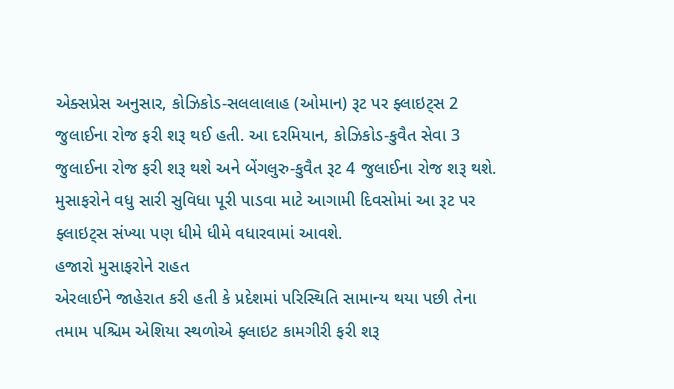એક્સપ્રેસ અનુસાર, કોઝિકોડ-સલલાલાહ (ઓમાન) રૂટ પર ફ્લાઇટ્સ 2 જુલાઈના રોજ ફરી શરૂ થઈ હતી. આ દરમિયાન, કોઝિકોડ-કુવૈત સેવા 3 જુલાઈના રોજ ફરી શરૂ થશે અને બેંગલુરુ-કુવૈત રૂટ 4 જુલાઈના રોજ શરૂ થશે. મુસાફરોને વધુ સારી સુવિધા પૂરી પાડવા માટે આગામી દિવસોમાં આ રૂટ પર ફ્લાઇટ્સ સંખ્યા પણ ધીમે ધીમે વધારવામાં આવશે.
હજારો મુસાફરોને રાહત
એરલાઈને જાહેરાત કરી હતી કે પ્રદેશમાં પરિસ્થિતિ સામાન્ય થયા પછી તેના તમામ પશ્ચિમ એશિયા સ્થળોએ ફ્લાઇટ કામગીરી ફરી શરૂ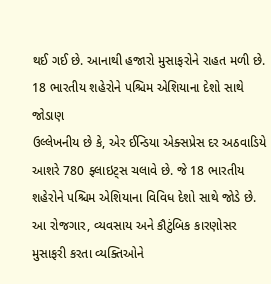થઈ ગઈ છે. આનાથી હજારો મુસાફરોને રાહત મળી છે.
18 ભારતીય શહેરોને પશ્ચિમ એશિયાના દેશો સાથે જોડાણ
ઉલ્લેખનીય છે કે, એર ઈન્ડિયા એક્સપ્રેસ દર અઠવાડિયે આશરે 780 ફ્લાઇટ્સ ચલાવે છે. જે 18 ભારતીય શહેરોને પશ્ચિમ એશિયાના વિવિધ દેશો સાથે જોડે છે. આ રોજગાર, વ્યવસાય અને કૌટુંબિક કારણોસર મુસાફરી કરતા વ્યક્તિઓને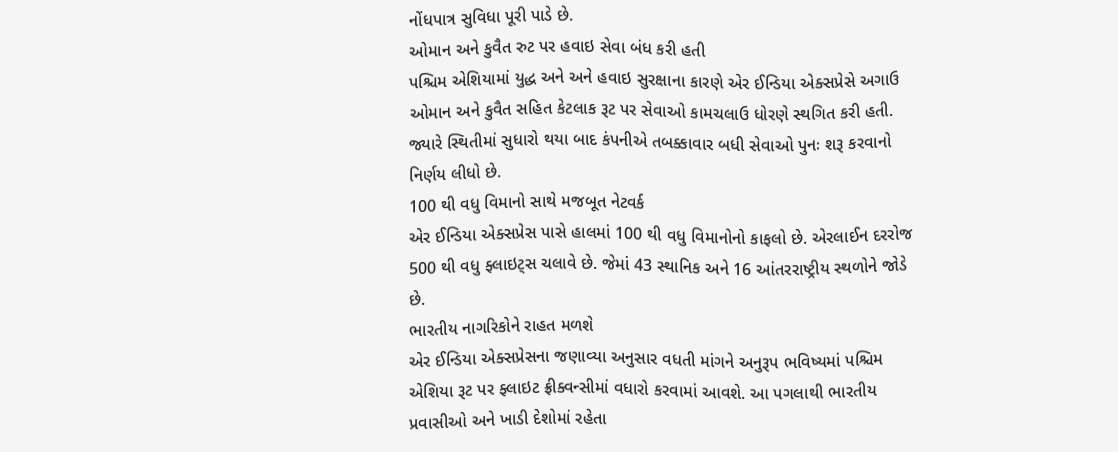નોંધપાત્ર સુવિધા પૂરી પાડે છે.
ઓમાન અને કુવૈત રુટ પર હવાઇ સેવા બંધ કરી હતી
પશ્ચિમ એશિયામાં યુદ્ધ અને અને હવાઇ સુરક્ષાના કારણે એર ઈન્ડિયા એક્સપ્રેસે અગાઉ ઓમાન અને કુવૈત સહિત કેટલાક રૂટ પર સેવાઓ કામચલાઉ ધોરણે સ્થગિત કરી હતી. જ્યારે સ્થિતીમાં સુધારો થયા બાદ કંપનીએ તબક્કાવાર બધી સેવાઓ પુનઃ શરૂ કરવાનો નિર્ણય લીધો છે.
100 થી વધુ વિમાનો સાથે મજબૂત નેટવર્ક
એર ઈન્ડિયા એક્સપ્રેસ પાસે હાલમાં 100 થી વધુ વિમાનોનો કાફલો છે. એરલાઈન દરરોજ 500 થી વધુ ફ્લાઇટ્સ ચલાવે છે. જેમાં 43 સ્થાનિક અને 16 આંતરરાષ્ટ્રીય સ્થળોને જોડે છે.
ભારતીય નાગરિકોને રાહત મળશે
એર ઈન્ડિયા એક્સપ્રેસના જણાવ્યા અનુસાર વધતી માંગને અનુરૂપ ભવિષ્યમાં પશ્ચિમ એશિયા રૂટ પર ફ્લાઇટ ફ્રીક્વન્સીમાં વધારો કરવામાં આવશે. આ પગલાથી ભારતીય પ્રવાસીઓ અને ખાડી દેશોમાં રહેતા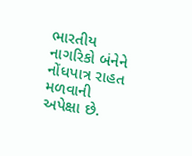ભારતીય નાગરિકો બંનેને નોંધપાત્ર રાહત મળવાની અપેક્ષા છે.